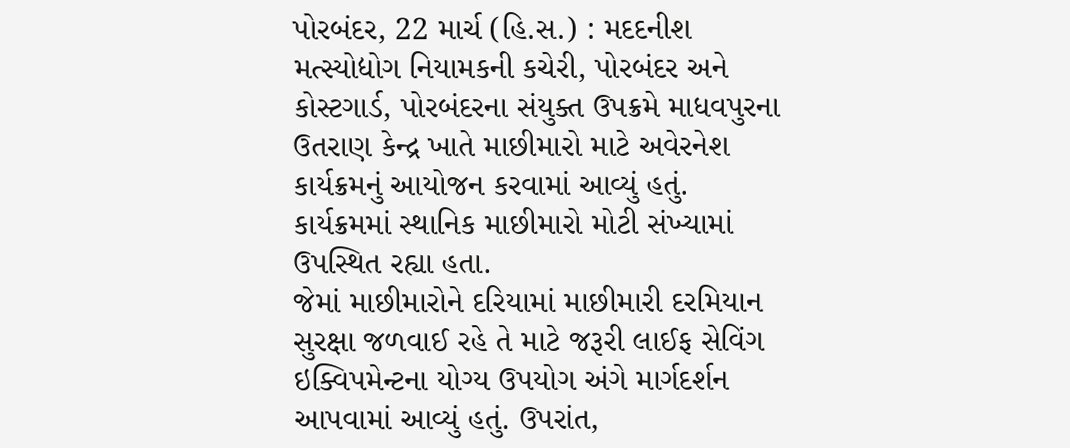પોરબંદર, 22 માર્ચ (હિ.સ.) : મદદનીશ મત્સ્યોદ્યોગ નિયામકની કચેરી, પોરબંદર અને કોસ્ટગાર્ડ, પોરબંદરના સંયુક્ત ઉપક્રમે માધવપુરના ઉતરાણ કેન્દ્ર ખાતે માછીમારો માટે અવેરનેશ કાર્યક્રમનું આયોજન કરવામાં આવ્યું હતું. કાર્યક્રમમાં સ્થાનિક માછીમારો મોટી સંખ્યામાં ઉપસ્થિત રહ્યા હતા.
જેમાં માછીમારોને દરિયામાં માછીમારી દરમિયાન સુરક્ષા જળવાઈ રહે તે માટે જરૂરી લાઈફ સેવિંગ ઇક્વિપમેન્ટના યોગ્ય ઉપયોગ અંગે માર્ગદર્શન આપવામાં આવ્યું હતું. ઉપરાંત,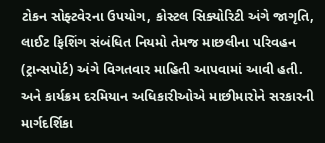ટોકન સોફ્ટવેરના ઉપયોગ, કોસ્ટલ સિક્યોરિટી અંગે જાગૃતિ, લાઈટ ફિશિંગ સંબંધિત નિયમો તેમજ માછલીના પરિવહન (ટ્રાન્સપોર્ટ) અંગે વિગતવાર માહિતી આપવામાં આવી હતી. અને કાર્યક્રમ દરમિયાન અધિકારીઓએ માછીમારોને સરકારની માર્ગદર્શિકા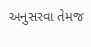અનુસરવા તેમજ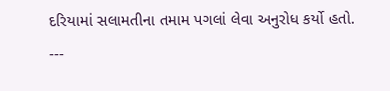દરિયામાં સલામતીના તમામ પગલાં લેવા અનુરોધ કર્યો હતો.
---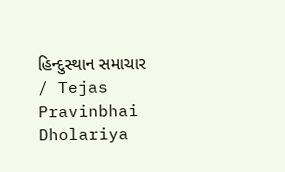હિન્દુસ્થાન સમાચાર / Tejas Pravinbhai Dholariya